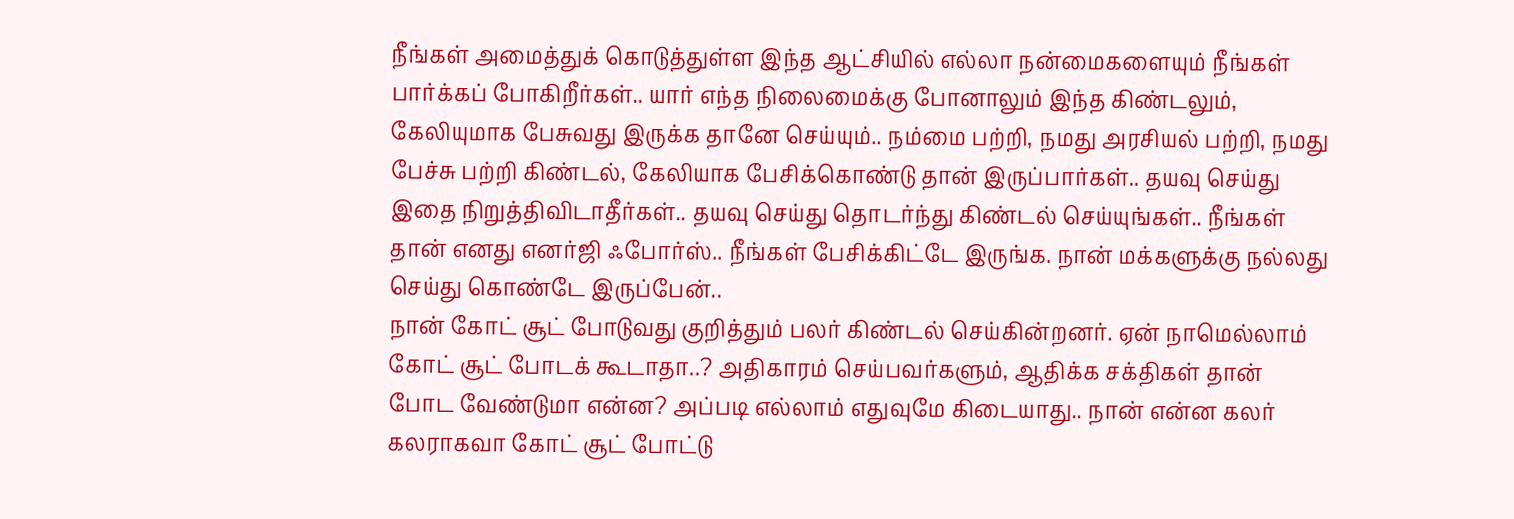நீங்கள் அமைத்துக் கொடுத்துள்ள இந்த ஆட்சியில் எல்லா நன்மைகளையும் நீங்கள் பார்க்கப் போகிறீர்கள்.. யார் எந்த நிலைமைக்கு போனாலும் இந்த கிண்டலும், கேலியுமாக பேசுவது இருக்க தானே செய்யும்.. நம்மை பற்றி, நமது அரசியல் பற்றி, நமது பேச்சு பற்றி கிண்டல், கேலியாக பேசிக்கொண்டு தான் இருப்பார்கள்.. தயவு செய்து இதை நிறுத்திவிடாதீர்கள்.. தயவு செய்து தொடர்ந்து கிண்டல் செய்யுங்கள்.. நீங்கள் தான் எனது எனர்ஜி ஃபோர்ஸ்.. நீங்கள் பேசிக்கிட்டே இருங்க. நான் மக்களுக்கு நல்லது செய்து கொண்டே இருப்பேன்..
நான் கோட் சூட் போடுவது குறித்தும் பலர் கிண்டல் செய்கின்றனர். ஏன் நாமெல்லாம் கோட் சூட் போடக் கூடாதா..? அதிகாரம் செய்பவர்களும், ஆதிக்க சக்திகள் தான் போட வேண்டுமா என்ன? அப்படி எல்லாம் எதுவுமே கிடையாது.. நான் என்ன கலர் கலராகவா கோட் சூட் போட்டு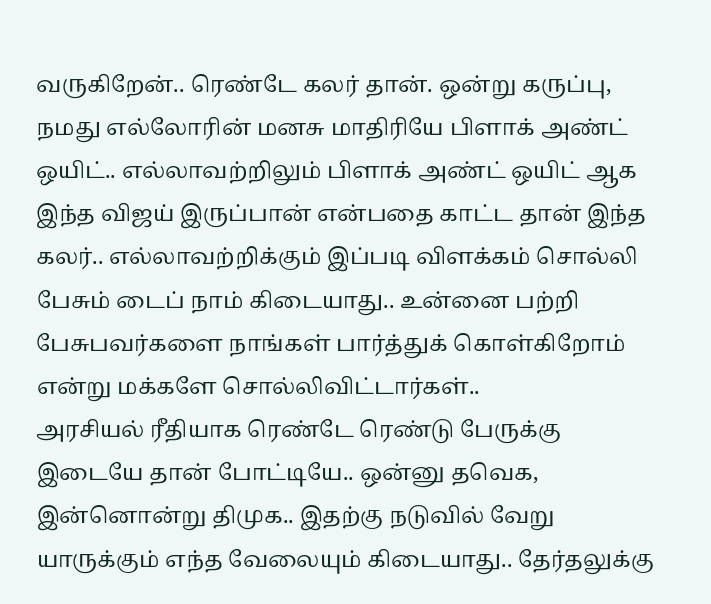வருகிறேன்.. ரெண்டே கலர் தான். ஒன்று கருப்பு, நமது எல்லோரின் மனசு மாதிரியே பிளாக் அண்ட் ஒயிட்.. எல்லாவற்றிலும் பிளாக் அண்ட் ஒயிட் ஆக இந்த விஜய் இருப்பான் என்பதை காட்ட தான் இந்த கலர்.. எல்லாவற்றிக்கும் இப்படி விளக்கம் சொல்லி பேசும் டைப் நாம் கிடையாது.. உன்னை பற்றி பேசுபவர்களை நாங்கள் பார்த்துக் கொள்கிறோம் என்று மக்களே சொல்லிவிட்டார்கள்..
அரசியல் ரீதியாக ரெண்டே ரெண்டு பேருக்கு இடையே தான் போட்டியே.. ஒன்னு தவெக, இன்னொன்று திமுக.. இதற்கு நடுவில் வேறு யாருக்கும் எந்த வேலையும் கிடையாது.. தேர்தலுக்கு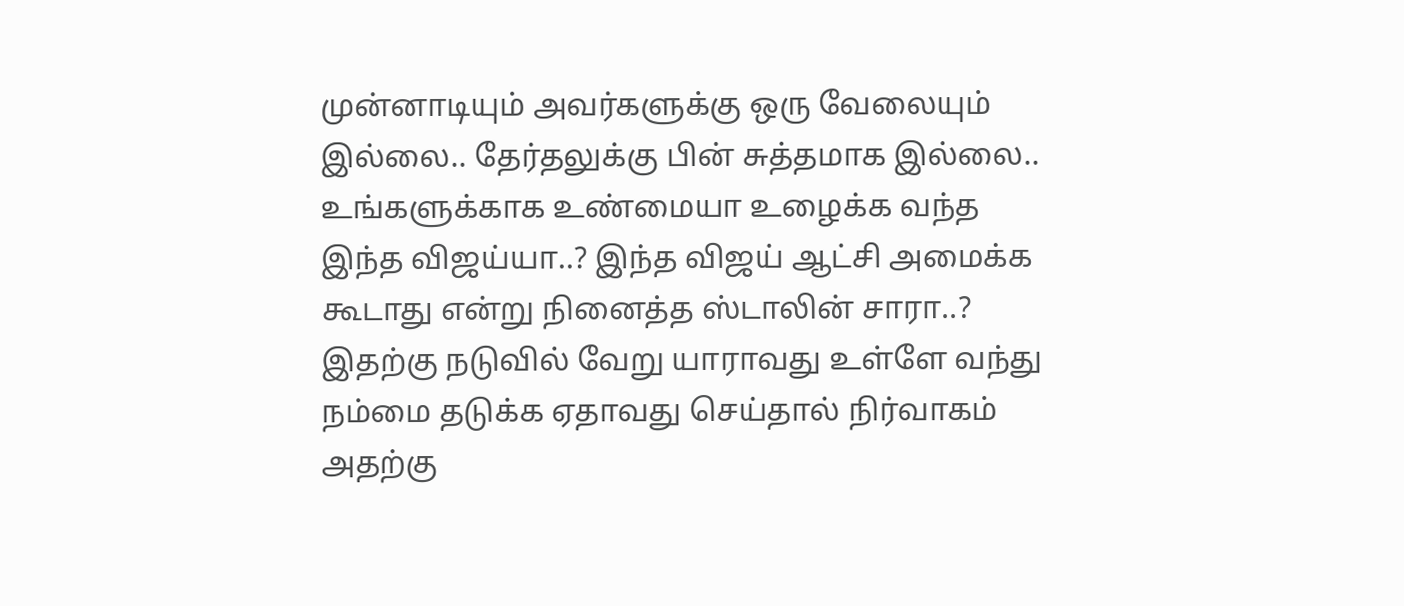முன்னாடியும் அவர்களுக்கு ஒரு வேலையும் இல்லை.. தேர்தலுக்கு பின் சுத்தமாக இல்லை..
உங்களுக்காக உண்மையா உழைக்க வந்த இந்த விஜய்யா..? இந்த விஜய் ஆட்சி அமைக்க கூடாது என்று நினைத்த ஸ்டாலின் சாரா..? இதற்கு நடுவில் வேறு யாராவது உள்ளே வந்து நம்மை தடுக்க ஏதாவது செய்தால் நிர்வாகம் அதற்கு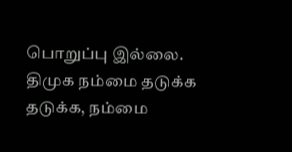பொறுப்பு இல்லை. திமுக நம்மை தடுக்க தடுக்க, நம்மை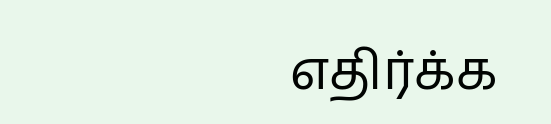எதிர்க்க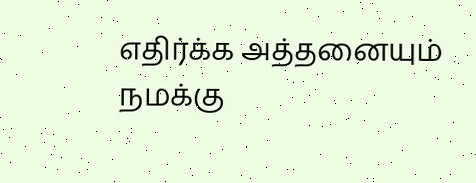எதிர்க்க அத்தனையும் நமக்கு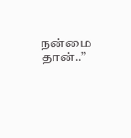நன்மை தான்..”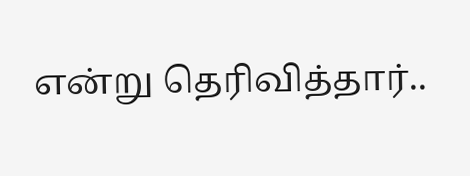என்று தெரிவித்தார்..